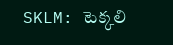SKLM: టెక్కలి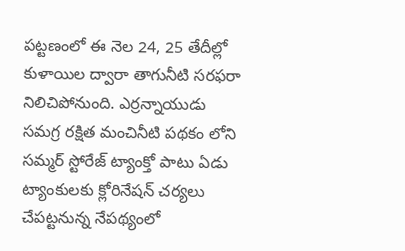పట్టణంలో ఈ నెల 24, 25 తేదీల్లో కుళాయిల ద్వారా తాగునీటి సరఫరా నిలిచిపోనుంది. ఎర్రన్నాయుడు సమగ్ర రక్షిత మంచినీటి పథకం లోని సమ్మర్ స్టోరేజ్ ట్యాంక్తో పాటు ఏడు ట్యాంకులకు క్లోరినేషన్ చర్యలు చేపట్టనున్న నేపథ్యంలో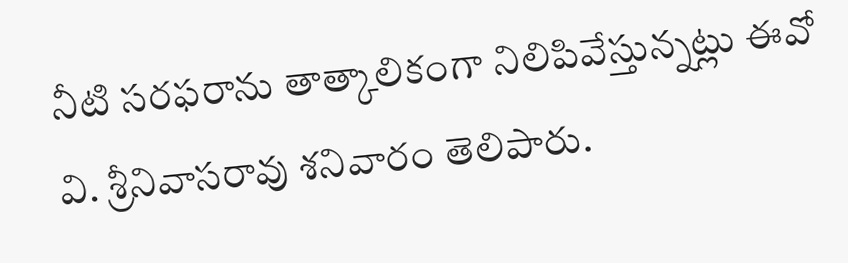నీటి సరఫరాను తాత్కాలికంగా నిలిపివేస్తున్నట్లు ఈవో వి. శ్రీనివాసరావు శనివారం తెలిపారు.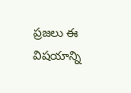ప్రజలు ఈ విషయాన్ని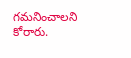గమనించాలని కోరారు.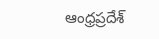ఆంధ్రప్రదేశ్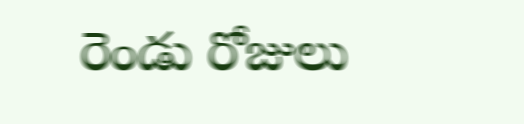రెండు రోజులు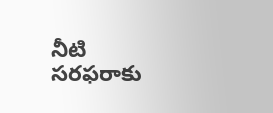నీటి సరఫరాకు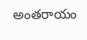అంతరాయం